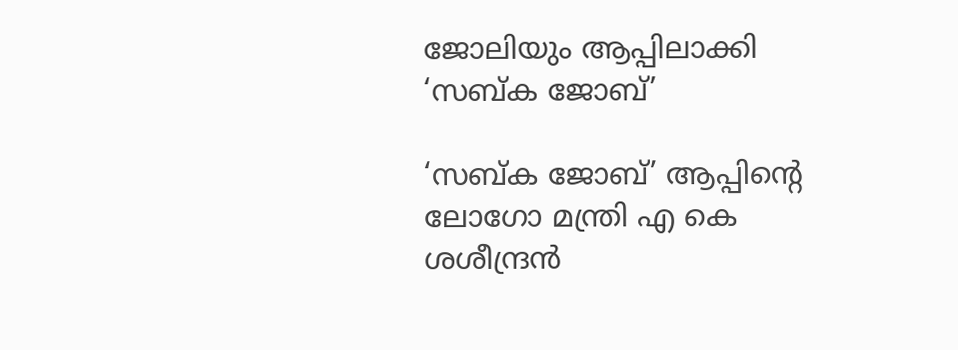ജോലിയും ആപ്പിലാക്കി ‘സബ്ക ജോബ്’

‘സബ്ക ജോബ്’ ആപ്പിന്റെ ലോഗോ മന്ത്രി എ കെ ശശീന്ദ്രൻ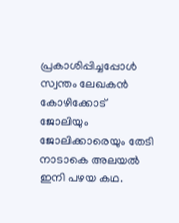പ്രകാശിപ്പിച്ചപ്പോൾ
സ്വന്തം ലേഖകൻ
കോഴിക്കോട്
ജോലിയും ജോലിക്കാരെയും തേടി നാടാകെ അലയൽ ഇനി പഴയ കഥ.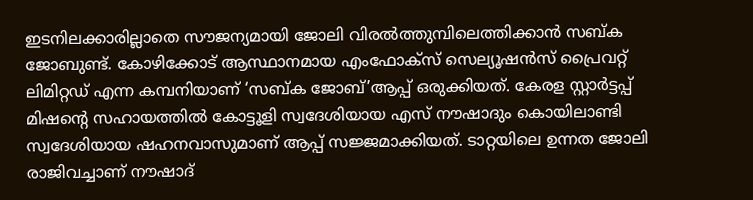ഇടനിലക്കാരില്ലാതെ സൗജന്യമായി ജോലി വിരൽത്തുമ്പിലെത്തിക്കാൻ സബ്ക ജോബുണ്ട്. കോഴിക്കോട് ആസ്ഥാനമായ എംഫോക്സ് സെല്യൂഷൻസ് പ്രൈവറ്റ് ലിമിറ്റഡ് എന്ന കമ്പനിയാണ് ‘സബ്ക ജോബ്’ആപ്പ് ഒരുക്കിയത്. കേരള സ്റ്റാർട്ടപ്പ് മിഷന്റെ സഹായത്തിൽ കോട്ടൂളി സ്വദേശിയായ എസ് നൗഷാദും കൊയിലാണ്ടി സ്വദേശിയായ ഷഹനവാസുമാണ് ആപ്പ് സജ്ജമാക്കിയത്. ടാറ്റയിലെ ഉന്നത ജോലി രാജിവച്ചാണ് നൗഷാദ്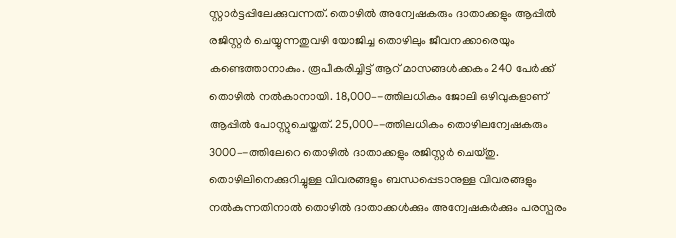സ്റ്റാർട്ടപ്പിലേക്കുവന്നത്. തൊഴിൽ അന്വേഷകരും ദാതാക്കളും ആപ്പിൽ രജിസ്റ്റർ ചെയ്യുന്നതുവഴി യോജിച്ച തൊഴിലും ജീവനക്കാരെയും കണ്ടെത്താനാകും. രൂപീകരിച്ചിട്ട് ആറ് മാസങ്ങൾക്കകം 240 പേർക്ക് തൊഴിൽ നൽകാനായി. 18,000–-ത്തിലധികം ജോലി ഒഴിവുകളാണ് ആപ്പിൽ പോസ്റ്റുചെയ്തത്. 25,000–-ത്തിലധികം തൊഴിലന്വേഷകരും 3000–-ത്തിലേറെ തൊഴിൽ ദാതാക്കളും രജിസ്റ്റർ ചെയ്തു. തൊഴിലിനെക്കുറിച്ചുള്ള വിവരങ്ങളും ബന്ധപ്പെടാനുള്ള വിവരങ്ങളും നൽകുന്നതിനാൽ തൊഴിൽ ദാതാക്കൾക്കും അന്വേഷകർക്കും പരസ്പരം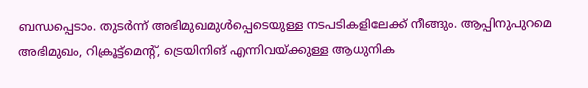ബന്ധപ്പെടാം. തുടർന്ന് അഭിമുഖമുൾപ്പെടെയുള്ള നടപടികളിലേക്ക് നീങ്ങും. ആപ്പിനുപുറമെ അഭിമുഖം, റിക്രൂട്ട്മെന്റ്, ട്രെയിനിങ് എന്നിവയ്ക്കുള്ള ആധുനിക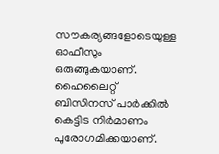സൗകര്യങ്ങളോടെയുള്ള ഓഫീസും ഒരുങ്ങുകയാണ്. ഹൈലൈറ്റ് ബിസിനസ് പാർക്കിൽ കെട്ടിട നിർമാണം പുരോഗമിക്കയാണ്.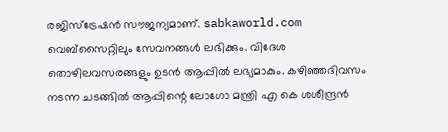രജിസ്ട്രേഷൻ സൗജന്യമാണ്. sabkaworld.com വെബ്സൈറ്റിലും സേവനങ്ങൾ ലഭിക്കും. വിദേശ തൊഴിലവസരങ്ങളും ഉടൻ ആപ്പിൽ ലഭ്യമാകും. കഴിഞ്ഞദിവസം നടന്ന ചടങ്ങിൽ ആപ്പിന്റെ ലോഗോ മന്ത്രി എ കെ ശശീന്ദ്രൻ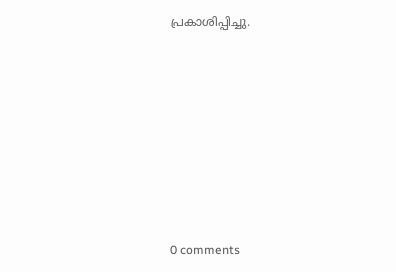പ്രകാശിപ്പിച്ചു.










0 comments